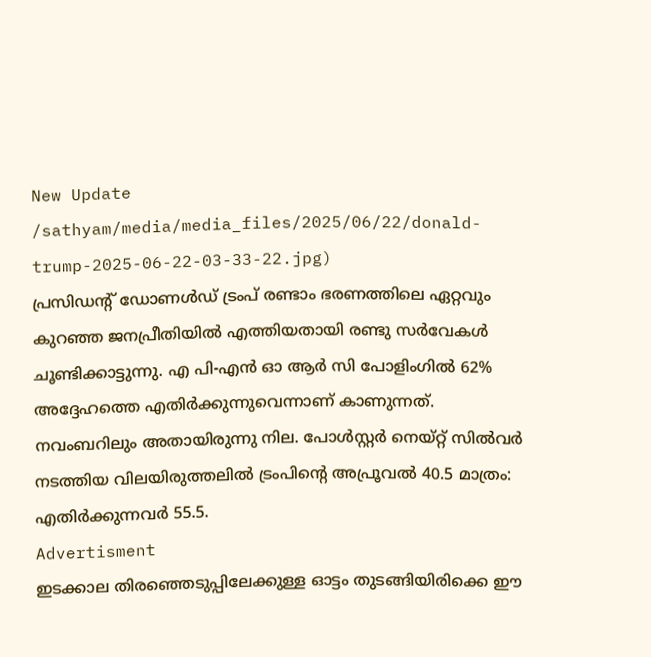New Update
/sathyam/media/media_files/2025/06/22/donald-trump-2025-06-22-03-33-22.jpg)
പ്രസിഡന്റ് ഡോണൾഡ് ട്രംപ് രണ്ടാം ഭരണത്തിലെ ഏറ്റവും കുറഞ്ഞ ജനപ്രീതിയിൽ എത്തിയതായി രണ്ടു സർവേകൾ ചൂണ്ടിക്കാട്ടുന്നു. എ പി-എൻ ഓ ആർ സി പോളിംഗിൽ 62% അദ്ദേഹത്തെ എതിർക്കുന്നുവെന്നാണ് കാണുന്നത്. നവംബറിലും അതായിരുന്നു നില. പോൾസ്റ്റർ നെയ്റ്റ് സിൽവർ നടത്തിയ വിലയിരുത്തലിൽ ട്രംപിന്റെ അപ്രൂവൽ 40.5 മാത്രം: എതിർക്കുന്നവർ 55.5.
Advertisment
ഇടക്കാല തിരഞ്ഞെടുപ്പിലേക്കുള്ള ഓട്ടം തുടങ്ങിയിരിക്കെ ഈ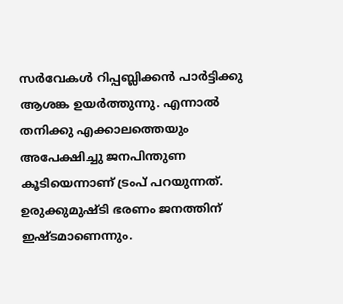സർവേകൾ റിപ്പബ്ലിക്കൻ പാർട്ടിക്കു ആശങ്ക ഉയർത്തുന്നു. എന്നാൽ തനിക്കു എക്കാലത്തെയും അപേക്ഷിച്ചു ജനപിന്തുണ കൂടിയെന്നാണ് ട്രംപ് പറയുന്നത്. ഉരുക്കുമുഷ്ടി ഭരണം ജനത്തിന് ഇഷ്ടമാണെന്നും.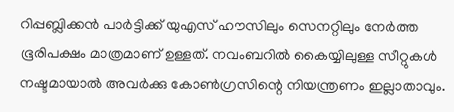റിപ്പബ്ലിക്കൻ പാർട്ടിക്ക് യുഎസ് ഹൗസിലും സെനറ്റിലും നേർത്ത ഭൂരിപക്ഷം മാത്രമാണ് ഉള്ളത്. നവംബറിൽ കൈയ്യിലുള്ള സീറ്റുകൾ നഷ്ടമായാൽ അവർക്കു കോൺഗ്രസിന്റെ നിയന്ത്രണം ഇല്ലാതാവും.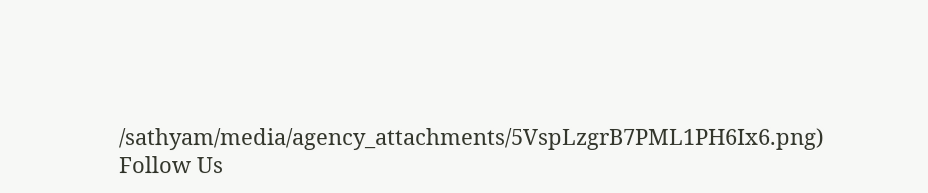/sathyam/media/agency_attachments/5VspLzgrB7PML1PH6Ix6.png)
Follow Us